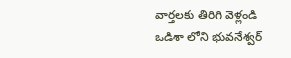వార్తలకు తిరిగి వెళ్లండి
ఒడిశా లోని భువనేశ్వర్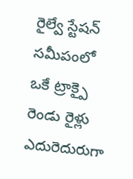రైల్వే స్టేషన్ సమీపంలో ఒకే ట్రాక్పై రెండు రైళ్లు ఎదురెదురుగా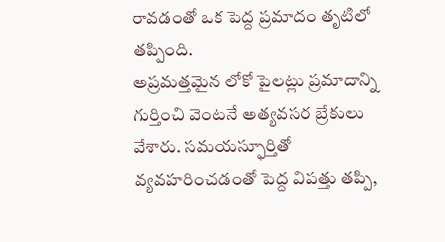రావడంతో ఒక పెద్ద ప్రమాదం తృటిలో తప్పింది.
అప్రమత్తమైన లోకో పైలట్లు ప్రమాదాన్ని గుర్తించి వెంటనే అత్యవసర బ్రేకులు వేశారు. సమయస్ఫూర్తితో వ్యవహరించడంతో పెద్ద విపత్తు తప్పి,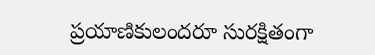ప్రయాణికులందరూ సురక్షితంగా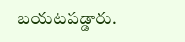బయటపడ్డారు.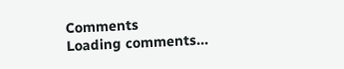Comments
Loading comments...